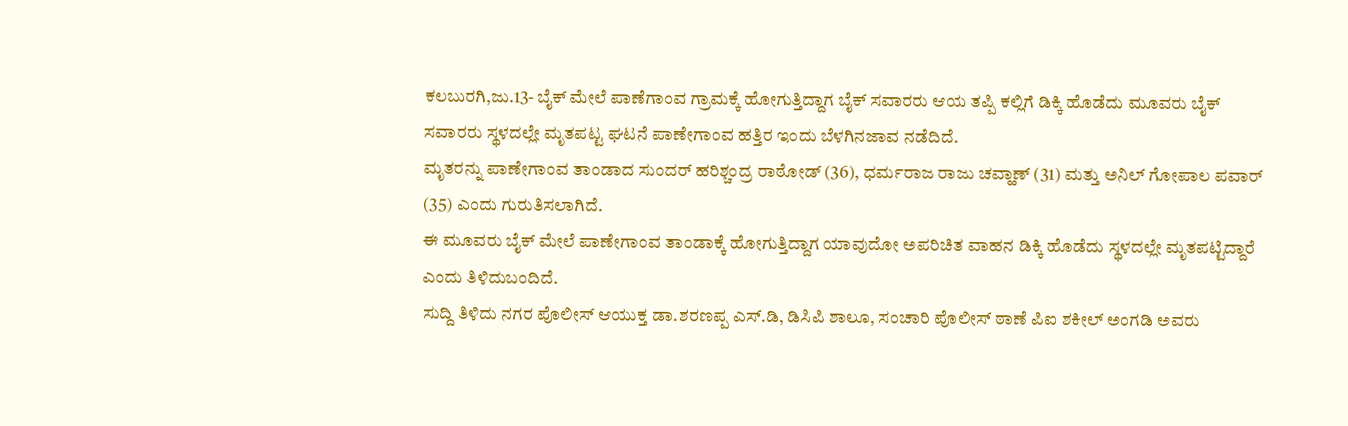ಕಲಬುರಗಿ,ಜು.13- ಬೈಕ್ ಮೇಲೆ ಪಾಣೆಗಾಂವ ಗ್ರಾಮಕ್ಕೆ ಹೋಗುತ್ತಿದ್ದಾಗ ಬೈಕ್ ಸವಾರರು ಆಯ ತಪ್ಪಿ ಕಲ್ಲಿಗೆ ಡಿಕ್ಕಿ ಹೊಡೆದು ಮೂವರು ಬೈಕ್ ಸವಾರರು ಸ್ಥಳದಲ್ಲೇ ಮೃತಪಟ್ಟ ಘಟನೆ ಪಾಣೇಗಾಂವ ಹತ್ತಿರ ಇಂದು ಬೆಳಗಿನಜಾವ ನಡೆದಿದೆ.
ಮೃತರನ್ನು ಪಾಣೇಗಾಂವ ತಾಂಡಾದ ಸುಂದರ್ ಹರಿಶ್ಚಂದ್ರ ರಾಠೋಡ್ (36), ಧರ್ಮರಾಜ ರಾಜು ಚವ್ಹಾಣ್ (31) ಮತ್ತು ಅನಿಲ್ ಗೋಪಾಲ ಪವಾರ್ (35) ಎಂದು ಗುರುತಿಸಲಾಗಿದೆ.
ಈ ಮೂವರು ಬೈಕ್ ಮೇಲೆ ಪಾಣೇಗಾಂವ ತಾಂಡಾಕ್ಕೆ ಹೋಗುತ್ತಿದ್ದಾಗ ಯಾವುದೋ ಅಪರಿಚಿತ ವಾಹನ ಡಿಕ್ಕಿ ಹೊಡೆದು ಸ್ಥಳದಲ್ಲೇ ಮೃತಪಟ್ಟಿದ್ದಾರೆ ಎಂದು ತಿಳಿದುಬಂದಿದೆ.
ಸುದ್ದಿ ತಿಳಿದು ನಗರ ಪೊಲೀಸ್ ಆಯುಕ್ತ ಡಾ.ಶರಣಪ್ಪ ಎಸ್.ಡಿ, ಡಿಸಿಪಿ ಶಾಲೂ, ಸಂಚಾರಿ ಪೊಲೀಸ್ ಠಾಣೆ ಪಿಐ ಶಕೀಲ್ ಅಂಗಡಿ ಅವರು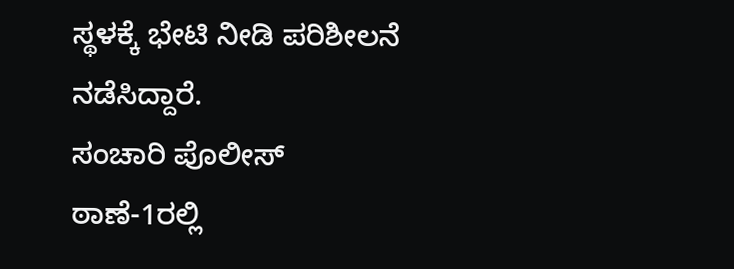ಸ್ಥಳಕ್ಕೆ ಭೇಟಿ ನೀಡಿ ಪರಿಶೀಲನೆ ನಡೆಸಿದ್ದಾರೆ.
ಸಂಚಾರಿ ಪೊಲೀಸ್ ಠಾಣೆ-1ರಲ್ಲಿ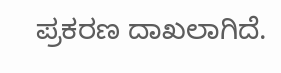ಪ್ರಕರಣ ದಾಖಲಾಗಿದೆ.